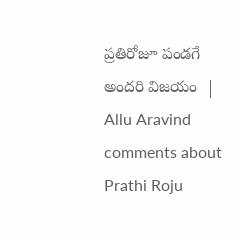ప్రతిరోజూ పండగే అందరి విజయం  | Allu Aravind comments about Prathi Roju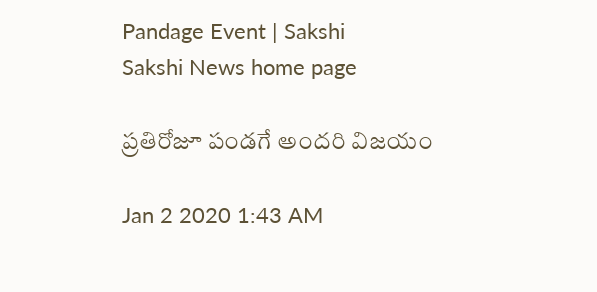Pandage Event | Sakshi
Sakshi News home page

ప్రతిరోజూ పండగే అందరి విజయం

Jan 2 2020 1:43 AM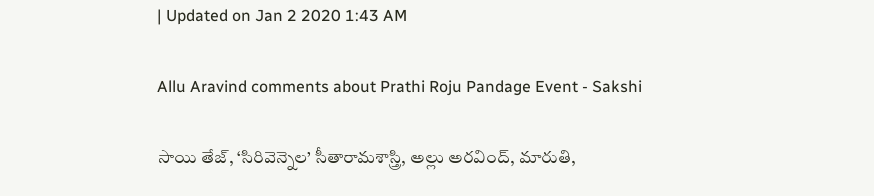| Updated on Jan 2 2020 1:43 AM

Allu Aravind comments about Prathi Roju Pandage Event - Sakshi

సాయి తేజ్, ‘సిరివెన్నెల’ సీతారామశాస్త్రి, అల్లు అరవింద్, మారుతి,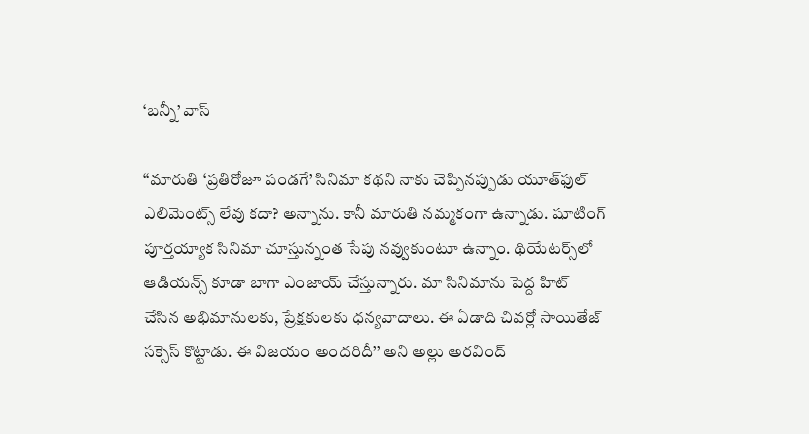‘బన్నీ’ వాస్‌

‘‘మారుతి ‘ప్రతిరోజూ పండగే’ సినిమా కథని నాకు చెప్పినప్పుడు యూత్‌ఫుల్‌ ఎలిమెంట్స్‌ లేవు కదా? అన్నాను. కానీ మారుతి నమ్మకంగా ఉన్నాడు. షూటింగ్‌ పూర్తయ్యాక సినిమా చూస్తున్నంత సేపు నవ్వుకుంటూ ఉన్నాం. థియేటర్స్‌లో ఆడియన్స్‌ కూడా బాగా ఎంజాయ్‌ చేస్తున్నారు. మా సినిమాను పెద్ద హిట్‌ చేసిన అభిమానులకు, ప్రేక్షకులకు ధన్యవాదాలు. ఈ ఏడాది చివర్లో సాయితేజ్‌ సక్సెస్‌ కొట్టాడు. ఈ విజయం అందరిదీ’’ అని అల్లు అరవింద్‌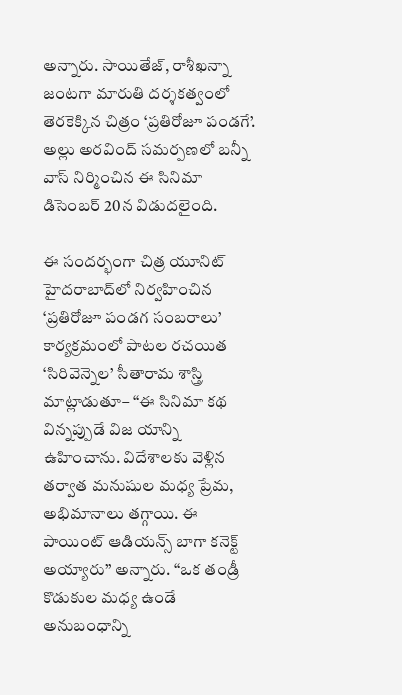అన్నారు. సాయితేజ్, రాశీఖన్నా జంటగా మారుతి దర్శకత్వంలో తెరకెక్కిన చిత్రం ‘ప్రతిరోజూ పండగే’. అల్లు అరవింద్‌ సమర్పణలో బన్నీ వాస్‌ నిర్మించిన ఈ సినిమా డిసెంబర్‌ 20న విడుదలైంది.

ఈ సందర్భంగా చిత్ర యూనిట్‌ హైదరాబాద్‌లో నిర్వహించిన ‘ప్రతిరోజూ పండగ సంబరాలు’ కార్యక్రమంలో పాటల రచయిత ‘సిరివెన్నెల’ సీతారామ శాస్త్రి మాట్లాడుతూ– ‘‘ఈ సినిమా కథ విన్నప్పుడే విజ యాన్ని ఉహించాను. విదేశాలకు వెళ్లిన తర్వాత మనుషుల మధ్య ప్రేమ, అభిమానాలు తగ్గాయి. ఈ పాయింట్‌ ఆడియన్స్ బాగా కనెక్ట్‌ అయ్యారు’’ అన్నారు. ‘‘ఒక తండ్రీ కొడుకుల మధ్య ఉండే అనుబంధాన్ని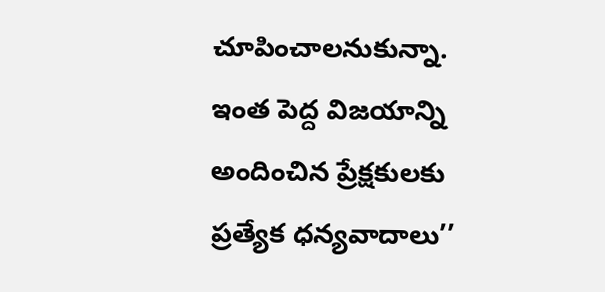చూపించాలనుకున్నా. ఇంత పెద్ద విజయాన్ని అందించిన ప్రేక్షకులకు ప్రత్యేక ధన్యవాదాలు’’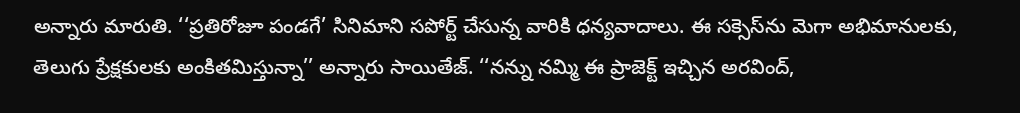అన్నారు మారుతి. ‘‘ప్రతిరోజూ పండగే’ సినిమాని సపోర్ట్‌ చేసున్న వారికి ధన్యవాదాలు. ఈ సక్సెస్‌ను మెగా అభిమానులకు, తెలుగు ప్రేక్షకులకు అంకితమిస్తున్నా’’ అన్నారు సాయితేజ్‌. ‘‘నన్ను నమ్మి ఈ ప్రాజెక్ట్‌ ఇచ్చిన అరవింద్,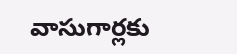వాసుగార్లకు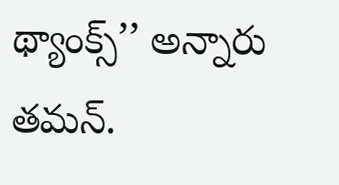థ్యాంక్స్‌’’ అన్నారు తమన్‌.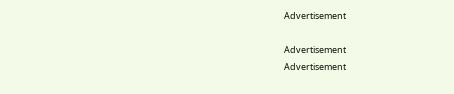Advertisement

Advertisement
Advertisement